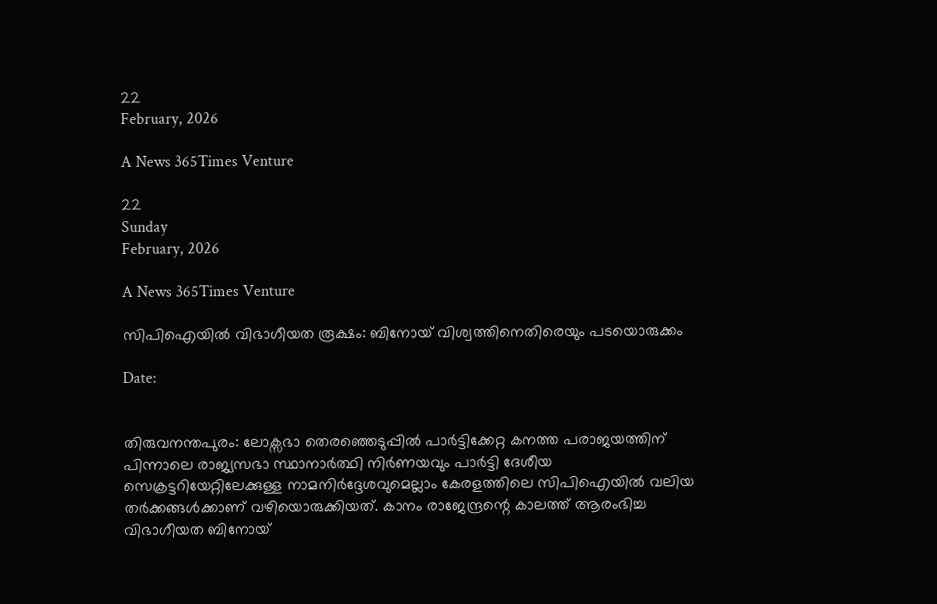22
February, 2026

A News 365Times Venture

22
Sunday
February, 2026

A News 365Times Venture

സിപിഐയിൽ വിഭാഗീയത രൂക്ഷം: ബിനോയ് വിശ്വത്തിനെതിരെയും പടയൊരുക്കം

Date:


തിരുവനന്തപുരം: ലോക്സഭാ തെരഞ്ഞെടുപ്പിൽ പാർട്ടിക്കേറ്റ കനത്ത പരാജയത്തിന് പിന്നാലെ രാജ്യസഭാ സ്ഥാനാർത്ഥി നിർണയവും പാർട്ടി ദേശീയ സെക്രട്ടറിയേറ്റിലേക്കുള്ള നാമനിർദ്ദേശവുമെല്ലാം കേരളത്തിലെ സിപിഐയിൽ വലിയ തർക്കങ്ങൾക്കാണ് വഴിയൊരുക്കിയത്. കാനം രാജേന്ദ്രന്റെ കാലത്ത് ആരംഭിച്ച വിഭാഗീയത ബിനോയ്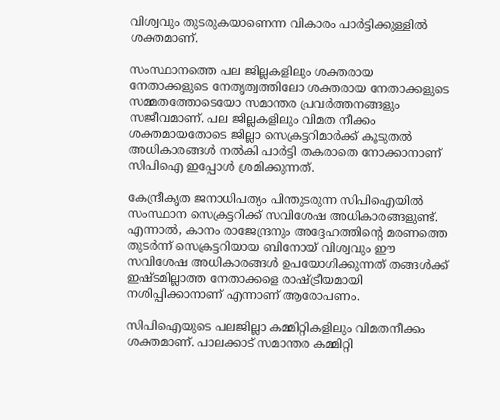വിശ്വവും തുടരുകയാണെന്ന വികാരം പാർട്ടിക്കുള്ളിൽ ശക്തമാണ്.

സംസ്ഥാനത്തെ പല ജില്ലകളിലും ശക്തരായ നേതാക്കളുടെ നേതൃത്വത്തിലോ ശക്തരായ നേതാക്കളുടെ സമ്മതത്തോടെയോ സമാന്തര പ്രവർത്തനങ്ങളും സജീവമാണ്. പല ജില്ലകളിലും വിമത നീക്കം ശക്തമായതോടെ ജില്ലാ സെക്രട്ടറിമാർക്ക് കൂടുതൽ അധികാരങ്ങൾ നൽകി പാർട്ടി തകരാതെ നോക്കാനാണ് സിപിഐ ഇപ്പോൾ ശ്രമിക്കുന്നത്.

കേന്ദ്രീകൃത ജനാധിപത്യം പിന്തുടരുന്ന സിപിഐയിൽ സംസ്ഥാന സെക്രട്ടറിക്ക് സവിശേഷ അധികാരങ്ങളുണ്ട്. എന്നാൽ, കാനം രാജേന്ദ്രനും അദ്ദേഹത്തിന്റെ മരണത്തെ തുടർന്ന് സെക്രട്ടറിയായ ബിനോയ് വിശ്വവും ഈ സവിശേഷ അധികാരങ്ങൾ ഉപയോഗിക്കുന്നത് തങ്ങൾക്ക് ഇഷ്ടമില്ലാത്ത നേതാക്കളെ രാഷ്ട്രീയമായി നശിപ്പിക്കാനാണ് എന്നാണ് ആരോപണം.

സിപിഐയുടെ പലജില്ലാ കമ്മിറ്റികളിലും വിമതനീക്കം ശക്തമാണ്. പാലക്കാട് സമാന്തര കമ്മിറ്റി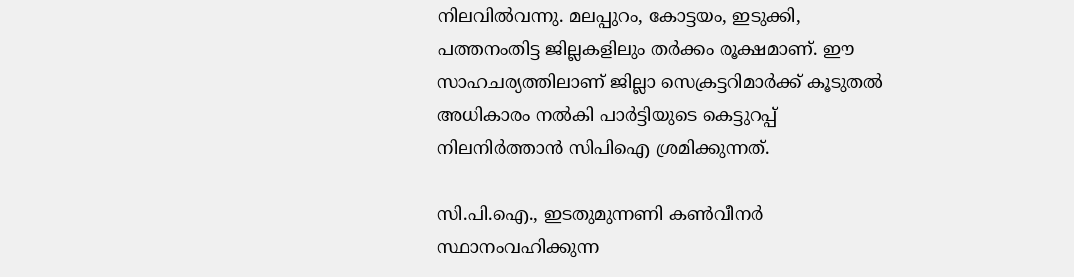നിലവിൽവന്നു. മലപ്പുറം, കോട്ടയം, ഇടുക്കി, പത്തനംതിട്ട ജില്ലകളിലും തർക്കം രൂക്ഷമാണ്. ഈ സാഹചര്യത്തിലാണ് ജില്ലാ സെക്രട്ടറിമാർക്ക് കൂടുതൽ അധികാരം നൽകി പാർട്ടിയുടെ കെട്ടുറപ്പ് നിലനിർത്താൻ സിപിഐ ശ്രമിക്കുന്നത്.

സി.പി.ഐ., ഇടതുമുന്നണി കൺവീനർ സ്ഥാനംവഹിക്കുന്ന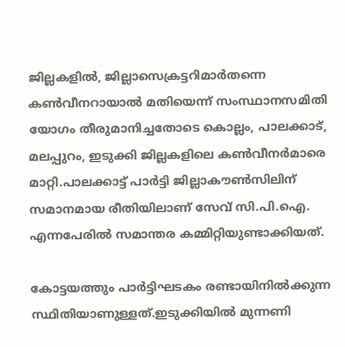ജില്ലകളിൽ, ജില്ലാസെക്രട്ടറിമാർതന്നെ കൺവീനറായാൽ മതിയെന്ന് സംസ്ഥാനസമിതി യോഗം തീരുമാനിച്ചതോടെ കൊല്ലം, പാലക്കാട്, മലപ്പുറം, ഇടുക്കി ജില്ലകളിലെ കൺവീനർമാരെ മാറ്റി.പാലക്കാട്ട് പാർട്ടി ജില്ലാകൗൺസിലിന് സമാനമായ രീതിയിലാണ് സേവ് സി.പി.ഐ. എന്നപേരിൽ സമാന്തര കമ്മിറ്റിയുണ്ടാക്കിയത്.

കോട്ടയത്തും പാർട്ടിഘടകം രണ്ടായിനിൽക്കുന്ന സ്ഥിതിയാണുള്ളത്.ഇടുക്കിയിൽ മുന്നണി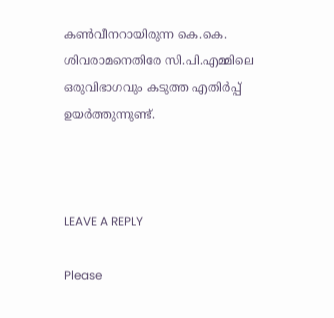കൺവീനറായിരുന്ന കെ.കെ. ശിവരാമനെതിരേ സി.പി.എമ്മിലെ ഒരുവിഭാഗവും കടുത്ത എതിർപ്പ് ഉയർത്തുന്നുണ്ട്.



LEAVE A REPLY

Please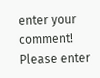enter your comment!
Please enter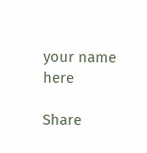your name here

Share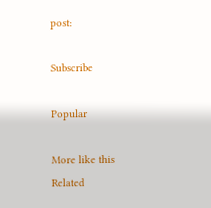post:

Subscribe

Popular

More like this
Related